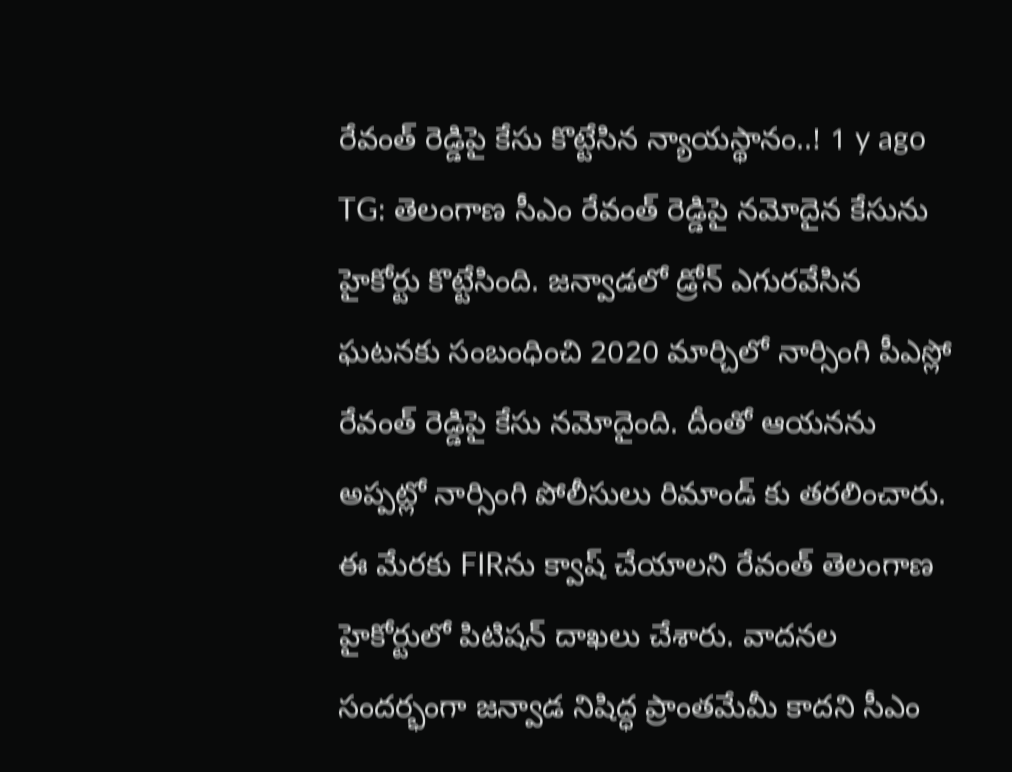రేవంత్ రెడ్డిపై కేసు కొట్టేసిన న్యాయస్థానం..! 1 y ago
TG: తెలంగాణ సీఎం రేవంత్ రెడ్డిపై నమోదైన కేసును హైకోర్టు కొట్టేసింది. జన్వాడలో డ్రోన్ ఎగురవేసిన ఘటనకు సంబంధించి 2020 మార్చిలో నార్సింగి పీఎస్లో రేవంత్ రెడ్డిపై కేసు నమోదైంది. దీంతో ఆయనను అప్పట్లో నార్సింగి పోలీసులు రిమాండ్ కు తరలించారు. ఈ మేరకు FIRను క్వాష్ చేయాలని రేవంత్ తెలంగాణ హైకోర్టులో పిటిషన్ దాఖలు చేశారు. వాదనల సందర్భంగా జన్వాడ నిషిద్ధ ప్రాంతమేమీ కాదని సీఎం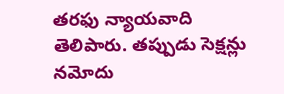తరఫు న్యాయవాది తెలిపారు. తప్పుడు సెక్షన్లు నమోదు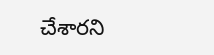చేశారని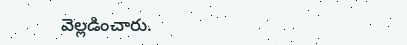వెల్లడించారు.